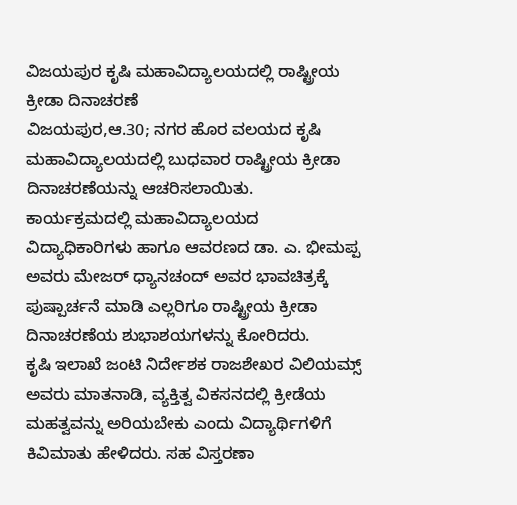ವಿಜಯಪುರ ಕೃಷಿ ಮಹಾವಿದ್ಯಾಲಯದಲ್ಲಿ ರಾಷ್ಟ್ರೀಯ ಕ್ರೀಡಾ ದಿನಾಚರಣೆ
ವಿಜಯಪುರ,ಆ.30; ನಗರ ಹೊರ ವಲಯದ ಕೃಷಿ ಮಹಾವಿದ್ಯಾಲಯದಲ್ಲಿ ಬುಧವಾರ ರಾಷ್ಟ್ರೀಯ ಕ್ರೀಡಾ ದಿನಾಚರಣೆಯನ್ನು ಆಚರಿಸಲಾಯಿತು.
ಕಾರ್ಯಕ್ರಮದಲ್ಲಿ ಮಹಾವಿದ್ಯಾಲಯದ ವಿದ್ಯಾಧಿಕಾರಿಗಳು ಹಾಗೂ ಆವರಣದ ಡಾ. ಎ. ಭೀಮಪ್ಪ ಅವರು ಮೇಜರ್ ಧ್ಯಾನಚಂದ್ ಅವರ ಭಾವಚಿತ್ರಕ್ಕೆ ಪುಷ್ಪಾರ್ಚನೆ ಮಾಡಿ ಎಲ್ಲರಿಗೂ ರಾಷ್ಟ್ರೀಯ ಕ್ರೀಡಾ ದಿನಾಚರಣೆಯ ಶುಭಾಶಯಗಳನ್ನು ಕೋರಿದರು.
ಕೃಷಿ ಇಲಾಖೆ ಜಂಟಿ ನಿರ್ದೇಶಕ ರಾಜಶೇಖರ ವಿಲಿಯಮ್ಸ್ ಅವರು ಮಾತನಾಡಿ, ವ್ಯಕ್ತಿತ್ವ ವಿಕಸನದಲ್ಲಿ ಕ್ರೀಡೆಯ ಮಹತ್ವವನ್ನು ಅರಿಯಬೇಕು ಎಂದು ವಿದ್ಯಾರ್ಥಿಗಳಿಗೆ ಕಿವಿಮಾತು ಹೇಳಿದರು. ಸಹ ವಿಸ್ತರಣಾ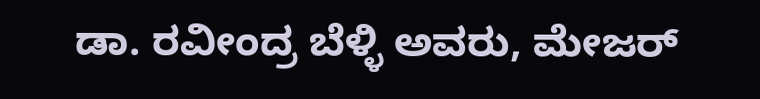ಡಾ. ರವೀಂದ್ರ ಬೆಳ್ಳಿ ಅವರು, ಮೇಜರ್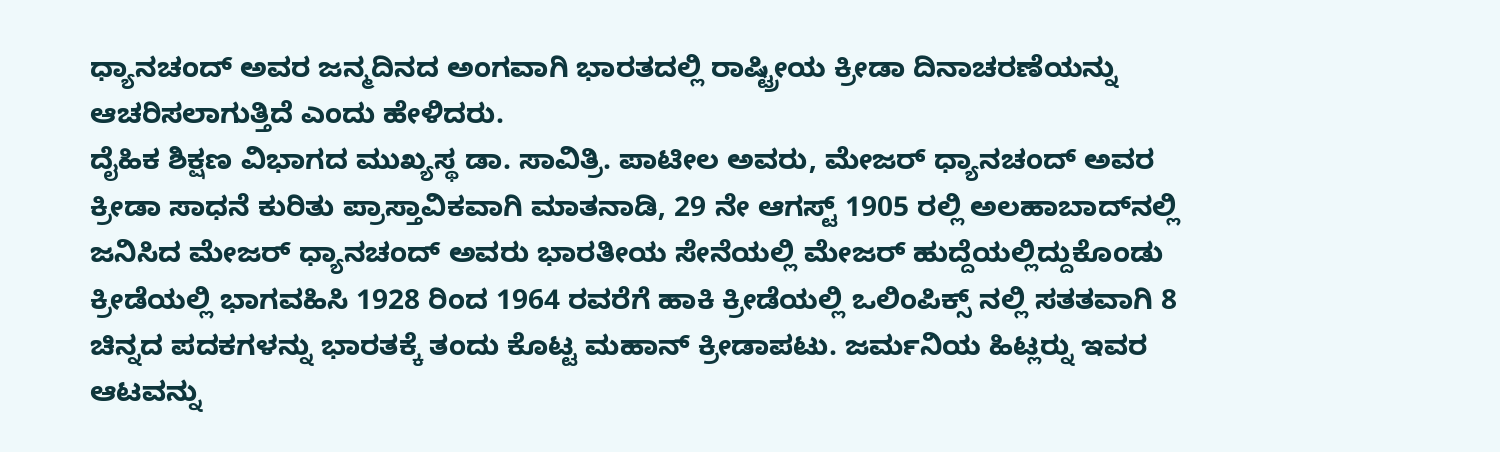ಧ್ಯಾನಚಂದ್ ಅವರ ಜನ್ಮದಿನದ ಅಂಗವಾಗಿ ಭಾರತದಲ್ಲಿ ರಾಷ್ಟ್ರೀಯ ಕ್ರೀಡಾ ದಿನಾಚರಣೆಯನ್ನು ಆಚರಿಸಲಾಗುತ್ತಿದೆ ಎಂದು ಹೇಳಿದರು.
ದೈಹಿಕ ಶಿಕ್ಷಣ ವಿಭಾಗದ ಮುಖ್ಯಸ್ಥ ಡಾ. ಸಾವಿತ್ರಿ. ಪಾಟೀಲ ಅವರು, ಮೇಜರ್ ಧ್ಯಾನಚಂದ್ ಅವರ ಕ್ರೀಡಾ ಸಾಧನೆ ಕುರಿತು ಪ್ರಾಸ್ತಾವಿಕವಾಗಿ ಮಾತನಾಡಿ, 29 ನೇ ಆಗಸ್ಟ್ 1905 ರಲ್ಲಿ ಅಲಹಾಬಾದ್‍ನಲ್ಲಿ ಜನಿಸಿದ ಮೇಜರ್ ಧ್ಯಾನಚಂದ್ ಅವರು ಭಾರತೀಯ ಸೇನೆಯಲ್ಲಿ ಮೇಜರ್ ಹುದ್ದೆಯಲ್ಲಿದ್ದುಕೊಂಡು ಕ್ರೀಡೆಯಲ್ಲಿ ಭಾಗವಹಿಸಿ 1928 ರಿಂದ 1964 ರವರೆಗೆ ಹಾಕಿ ಕ್ರೀಡೆಯಲ್ಲಿ ಒಲಿಂಪಿಕ್ಸ್ ನಲ್ಲಿ ಸತತವಾಗಿ 8 ಚಿನ್ನದ ಪದಕಗಳನ್ನು ಭಾರತಕ್ಕೆ ತಂದು ಕೊಟ್ಟ ಮಹಾನ್ ಕ್ರೀಡಾಪಟು. ಜರ್ಮನಿಯ ಹಿಟ್ಲರ್‍ನು ಇವರ ಆಟವನ್ನು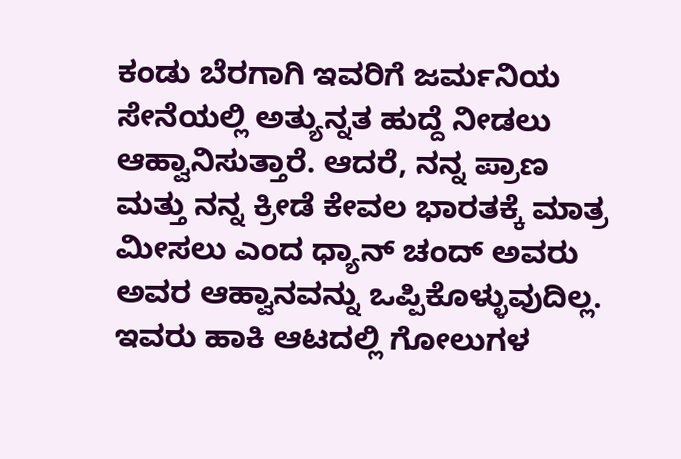ಕಂಡು ಬೆರಗಾಗಿ ಇವರಿಗೆ ಜರ್ಮನಿಯ ಸೇನೆಯಲ್ಲಿ ಅತ್ಯುನ್ನತ ಹುದ್ದೆ ನೀಡಲು ಆಹ್ವಾನಿಸುತ್ತಾರೆ. ಆದರೆ, ನನ್ನ ಪ್ರಾಣ ಮತ್ತು ನನ್ನ ಕ್ರೀಡೆ ಕೇವಲ ಭಾರತಕ್ಕೆ ಮಾತ್ರ ಮೀಸಲು ಎಂದ ಧ್ಯಾನ್ ಚಂದ್ ಅವರು ಅವರ ಆಹ್ವಾನವನ್ನು ಒಪ್ಪಿಕೊಳ್ಳುವುದಿಲ್ಲ. ಇವರು ಹಾಕಿ ಆಟದಲ್ಲಿ ಗೋಲುಗಳ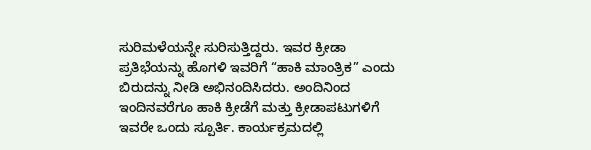ಸುರಿಮಳೆಯನ್ನೇ ಸುರಿಸುತ್ತಿದ್ದರು. ಇವರ ಕ್ರೀಡಾ ಪ್ರತಿಭೆಯನ್ನು ಹೊಗಳಿ ಇವರಿಗೆ “ಹಾಕಿ ಮಾಂತ್ರಿಕ” ಎಂದು ಬಿರುದನ್ನು ನೀಡಿ ಅಭಿನಂದಿಸಿದರು. ಅಂದಿನಿಂದ ಇಂದಿನವರೆಗೂ ಹಾಕಿ ಕ್ರೀಡೆಗೆ ಮತ್ತು ಕ್ರೀಡಾಪಟುಗಳಿಗೆ ಇವರೇ ಒಂದು ಸ್ಪೂರ್ತಿ. ಕಾರ್ಯಕ್ರಮದಲ್ಲಿ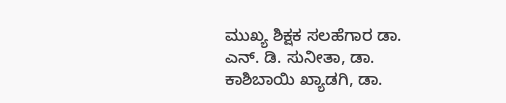ಮುಖ್ಯ ಶಿಕ್ಷಕ ಸಲಹೆಗಾರ ಡಾ. ಎನ್. ಡಿ. ಸುನೀತಾ, ಡಾ. ಕಾಶಿಬಾಯಿ ಖ್ಯಾಡಗಿ, ಡಾ.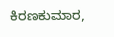ಕಿರಣಕುಮಾರ,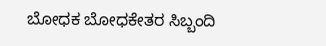ಬೋಧಕ ಬೋಧಕೇತರ ಸಿಬ್ಬಂದಿ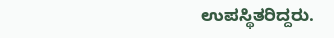ಉಪಸ್ಥಿತರಿದ್ದರು.